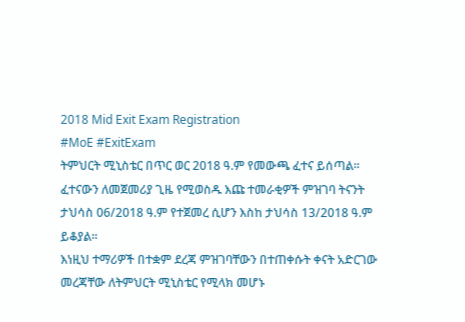2018 Mid Exit Exam Registration
#MoE #ExitExam
ትምህርት ሚኒስቴር በጥር ወር 2018 ዓ.ም የመውጫ ፈተና ይሰጣል። ፈተናውን ለመጀመሪያ ጊዜ የሚወስዱ እጩ ተመራቂዎች ምዝገባ ትናንት ታህሳስ 06/2018 ዓ.ም የተጀመረ ሲሆን እስከ ታህሳስ 13/2018 ዓ.ም ይቆያል።
እነዚህ ተማሪዎች በተቋም ደረጃ ምዝገባቸውን በተጠቀሱት ቀናት አድርገው መረጃቸው ለትምህርት ሚኒስቴር የሚላክ መሆኑ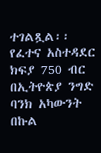ተገልጿል፡፡
የፈተና አስተዳደር ክፍያ 750 ብር በኢትዮጵያ ንግድ ባንክ አካውንት በኩል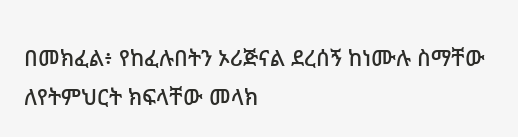በመክፈል፥ የከፈሉበትን ኦሪጅናል ደረሰኝ ከነሙሉ ስማቸው ለየትምህርት ክፍላቸው መላክ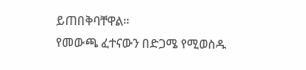ይጠበቅባቸዋል።
የመውጫ ፈተናውን በድጋሜ የሚወስዱ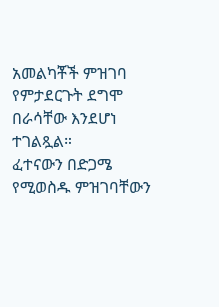አመልካቾች ምዝገባ የምታደርጉት ደግሞ በራሳቸው እንደሆነ ተገልጿል።
ፈተናውን በድጋሜ የሚወስዱ ምዝገባቸውን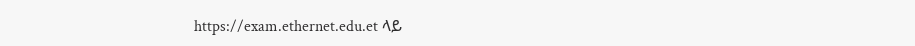https://exam.ethernet.edu.et ላይ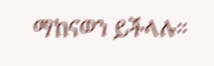ማከናወን ይችላሉ።